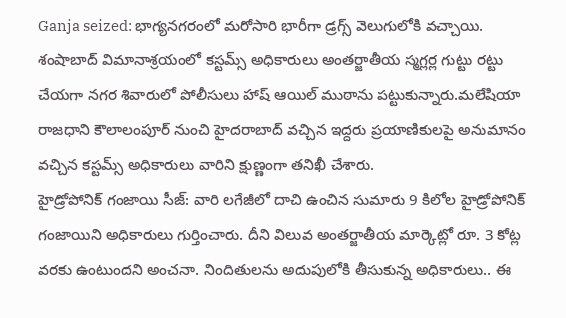Ganja seized: భాగ్యనగరంలో మరోసారి భారీగా డ్రగ్స్ వెలుగులోకి వచ్చాయి. శంషాబాద్ విమానాశ్రయంలో కస్టమ్స్ అధికారులు అంతర్జాతీయ స్మగ్లర్ల గుట్టు రట్టు చేయగా నగర శివారులో పోలీసులు హాష్ ఆయిల్ ముఠాను పట్టుకున్నారు.మలేషియా రాజధాని కౌలాలంపూర్ నుంచి హైదరాబాద్ వచ్చిన ఇద్దరు ప్రయాణికులపై అనుమానం వచ్చిన కస్టమ్స్ అధికారులు వారిని క్షుణ్ణంగా తనిఖీ చేశారు.
హైడ్రోపోనిక్ గంజాయి సీజ్: వారి లగేజీలో దాచి ఉంచిన సుమారు 9 కిలోల హైడ్రోపోనిక్ గంజాయిని అధికారులు గుర్తించారు. దీని విలువ అంతర్జాతీయ మార్కెట్లో రూ. 3 కోట్ల వరకు ఉంటుందని అంచనా. నిందితులను అదుపులోకి తీసుకున్న అధికారులు.. ఈ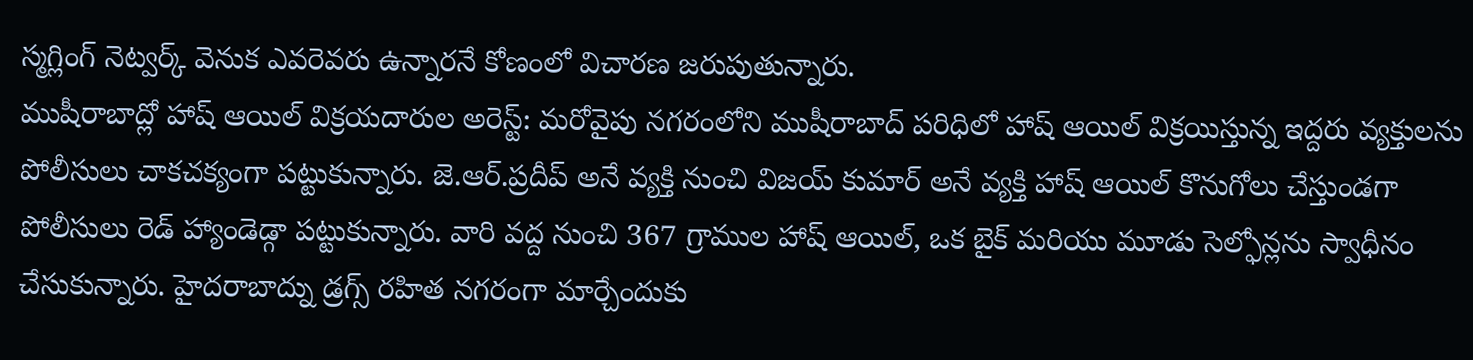స్మగ్లింగ్ నెట్వర్క్ వెనుక ఎవరెవరు ఉన్నారనే కోణంలో విచారణ జరుపుతున్నారు.
ముషీరాబాద్లో హాష్ ఆయిల్ విక్రయదారుల అరెస్ట్: మరోవైపు నగరంలోని ముషీరాబాద్ పరిధిలో హాష్ ఆయిల్ విక్రయిస్తున్న ఇద్దరు వ్యక్తులను పోలీసులు చాకచక్యంగా పట్టుకున్నారు. జె.ఆర్.ప్రదీప్ అనే వ్యక్తి నుంచి విజయ్ కుమార్ అనే వ్యక్తి హాష్ ఆయిల్ కొనుగోలు చేస్తుండగా పోలీసులు రెడ్ హ్యాండెడ్గా పట్టుకున్నారు. వారి వద్ద నుంచి 367 గ్రాముల హాష్ ఆయిల్, ఒక బైక్ మరియు మూడు సెల్ఫోన్లను స్వాధీనం చేసుకున్నారు. హైదరాబాద్ను డ్రగ్స్ రహిత నగరంగా మార్చేందుకు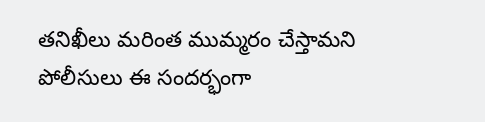తనిఖీలు మరింత ముమ్మరం చేస్తామని పోలీసులు ఈ సందర్భంగా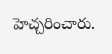హెచ్చరించారు.